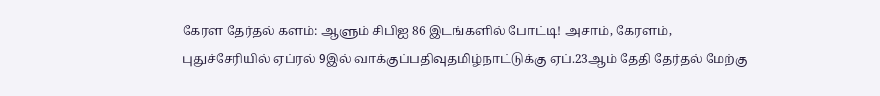கேரள தேர்தல் களம்: ஆளும் சிபிஐ 86 இடங்களில் போட்டி! அசாம், கேரளம், புதுச்சேரியில் ஏப்ரல் 9இல் வாக்குப்பதிவுதமிழ்நாட்டுக்கு ஏப்.23ஆம் தேதி தேர்தல் மேற்கு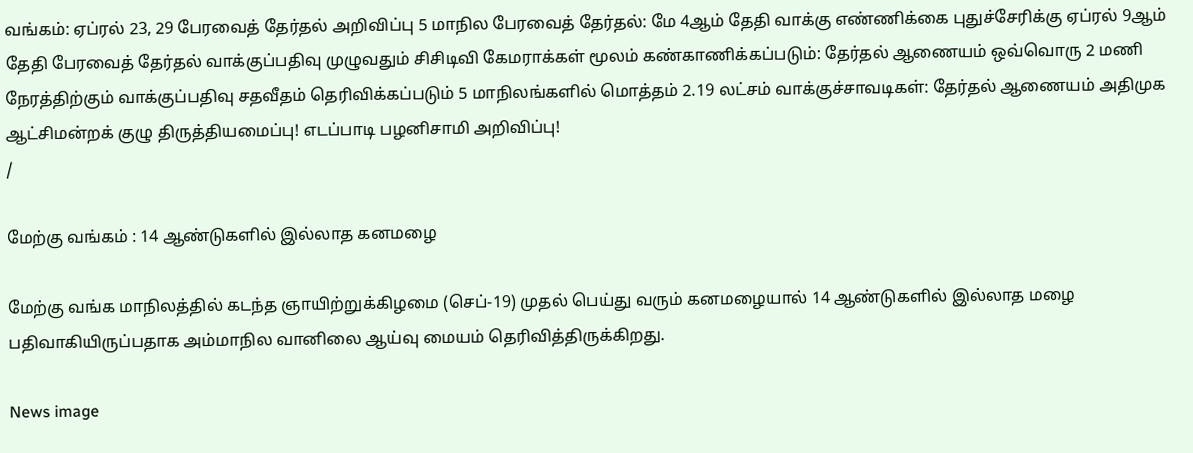வங்கம்: ஏப்ரல் 23, 29 பேரவைத் தேர்தல் அறிவிப்பு 5 மாநில பேரவைத் தேர்தல்: மே 4ஆம் தேதி வாக்கு எண்ணிக்கை புதுச்சேரிக்கு ஏப்ரல் 9ஆம் தேதி பேரவைத் தேர்தல் வாக்குப்பதிவு முழுவதும் சிசிடிவி கேமராக்கள் மூலம் கண்காணிக்கப்படும்: தேர்தல் ஆணையம் ஒவ்வொரு 2 மணி நேரத்திற்கும் வாக்குப்பதிவு சதவீதம் தெரிவிக்கப்படும் 5 மாநிலங்களில் மொத்தம் 2.19 லட்சம் வாக்குச்சாவடிகள்: தேர்தல் ஆணையம் அதிமுக ஆட்சிமன்றக் குழு திருத்தியமைப்பு! எடப்பாடி பழனிசாமி அறிவிப்பு!
/

மேற்கு வங்கம் : 14 ஆண்டுகளில் இல்லாத கனமழை

மேற்கு வங்க மாநிலத்தில் கடந்த ஞாயிற்றுக்கிழமை (செப்-19) முதல் பெய்து வரும் கனமழையால் 14 ஆண்டுகளில் இல்லாத மழை பதிவாகியிருப்பதாக அம்மாநில வானிலை ஆய்வு மையம் தெரிவித்திருக்கிறது.

News image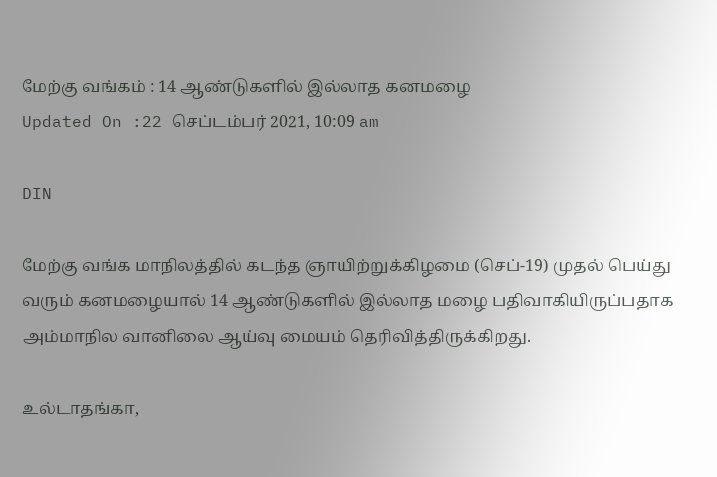மேற்கு வங்கம் : 14 ஆண்டுகளில் இல்லாத கனமழை
Updated On :22 செப்டம்பர் 2021, 10:09 am

DIN

மேற்கு வங்க மாநிலத்தில் கடந்த ஞாயிற்றுக்கிழமை (செப்-19) முதல் பெய்து வரும் கனமழையால் 14 ஆண்டுகளில் இல்லாத மழை பதிவாகியிருப்பதாக அம்மாநில வானிலை ஆய்வு மையம் தெரிவித்திருக்கிறது.

உல்டாதங்கா,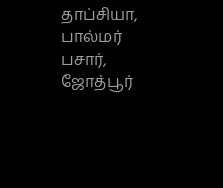தாப்சியா, பால்மர் பசார், ஜோத்பூர்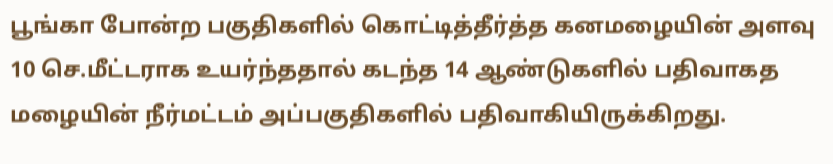பூங்கா போன்ற பகுதிகளில் கொட்டித்தீர்த்த கனமழையின் அளவு 10 செ.மீட்டராக உயர்ந்ததால் கடந்த 14 ஆண்டுகளில் பதிவாகத மழையின் நீர்மட்டம் அப்பகுதிகளில் பதிவாகியிருக்கிறது.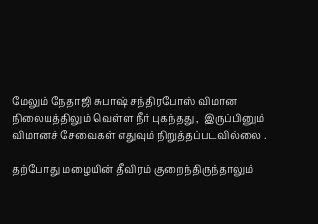மேலும் நேதாஜி சுபாஷ் சந்திரபோஸ் விமான நிலையத்திலும் வெள்ள நீர் புகந்தது ,  இருப்பினும் விமானச் சேவைகள் எதுவும் நிறுத்தப்படவில்லை .

தற்போது மழையின் தீவிரம் குறைந்திருந்தாலும்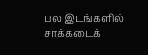பல இடங்களில் சாக்கடைக்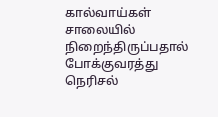கால்வாய்கள் சாலையில் நிறைந்திருப்பதால் போக்குவரத்து நெரிசல்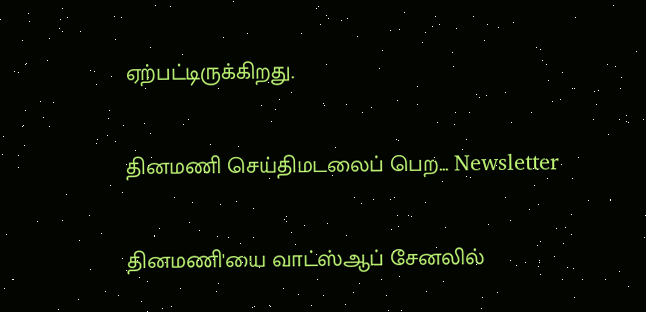ஏற்பட்டிருக்கிறது.

தினமணி செய்திமடலைப் பெற... Newsletter

தினமணி'யை வாட்ஸ்ஆப் சேனலில்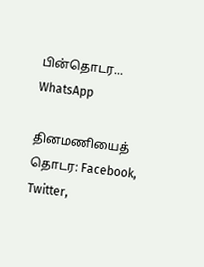பின்தொடர... WhatsApp

தினமணியைத் தொடர: Facebook, Twitter,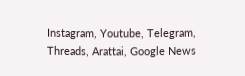Instagram, Youtube, Telegram, Threads, Arattai, Google News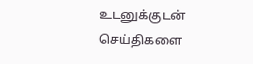உடனுக்குடன் செய்திகளை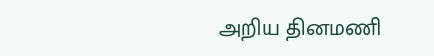அறிய தினமணி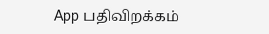App பதிவிறக்கம்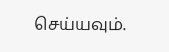செய்யவும்.